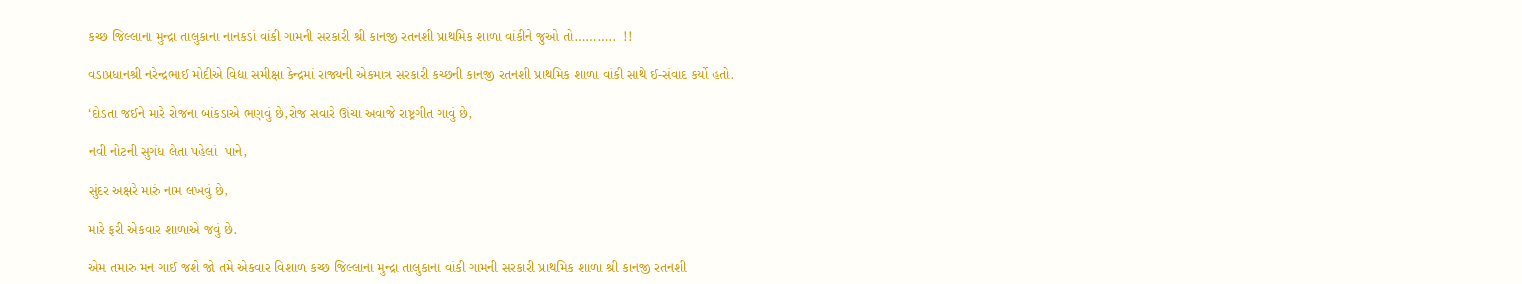કચ્છ જિલ્લાના મુન્દ્રા તાલુકાના નાનકડાં વાંકી ગામની સરકારી શ્રી કાનજી રતનશી પ્રાથમિક શાળા વાંકીને જુઓ તો………..  !!

વડાપ્રધાનશ્રી નરેન્દ્રભાઈ મોદીએ વિદ્યા સમીક્ષા કેન્દ્રમાં રાજ્યની એકમાત્ર સરકારી કચ્છની કાનજી રતનશી પ્રાથમિક શાળા વાંકી સાથે ઈ-સંવાદ કર્યો હતો.

‘દોડતા જઈને મારે રોજના બાંકડાએ ભણવું છે,રોજ સવારે ઊંચા અવાજે રાષ્ટ્રગીત ગાવું છે,

નવી નોટની સુગંધ લેતા પહેલાં  પાને,

સુંદર અક્ષરે મારું નામ લખવું છે,

મારે ફરી એકવાર શાળાએ જવું છે.

એમ તમારુ મન ગાઈ જશે જો તમે એકવાર વિશાળ કચ્છ જિલ્લાના મુન્દ્રા તાલુકાના વાંકી ગામની સરકારી પ્રાથમિક શાળા શ્રી કાનજી રતનશી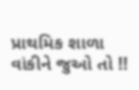પ્રાથમિક શાળા વાંકીને જુઓ તો !!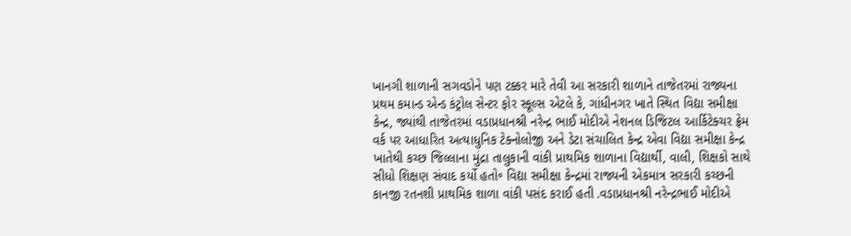ખાનગી શાળાની સગવડોને પણ ટક્કર મારે તેવી આ સરકારી શાળાને તાજેતરમાં રાજ્યના પ્રથમ કમાન્ડ એન્ડ કંટ્રોલ સેન્ટર ફોર સ્કૂલ્સ એટલે કે, ગાંધીનગર ખાતે સ્થિત વિદ્યા સમીક્ષા કેન્દ્ર, જ્યાંથી તાજેતરમાં વડાપ્રધાનશ્રી નરેન્દ્ર ભાઈ મોદીએ નેશનલ ડિજિટલ આર્કિટેક્ચર ફ્રેમ વર્ક પર આધારિત અત્યાધુનિક ટેક્નોલોજી અને ડેટા સંચાલિત કેન્દ્ર એવા વિદ્યા સમીક્ષા કેન્દ્ર ખાતેથી કચ્છ જિલ્લાના મુંદ્રા તાલુકાની વાંકી પ્રાથમિક શાળાના વિદ્યાર્થી, વાલી, શિક્ષકો સાથે સીધો શિક્ષણ સંવાદ કર્યો હતો॰ વિદ્યા સમીક્ષા કેન્દ્રમાં રાજ્યની એકમાત્ર સરકારી કચ્છની કાનજી રતનશી પ્રાથમિક શાળા વાંકી પસંદ કરાઈ હતી .વડાપ્રધાનશ્રી નરેન્દ્રભાઈ મોદીએ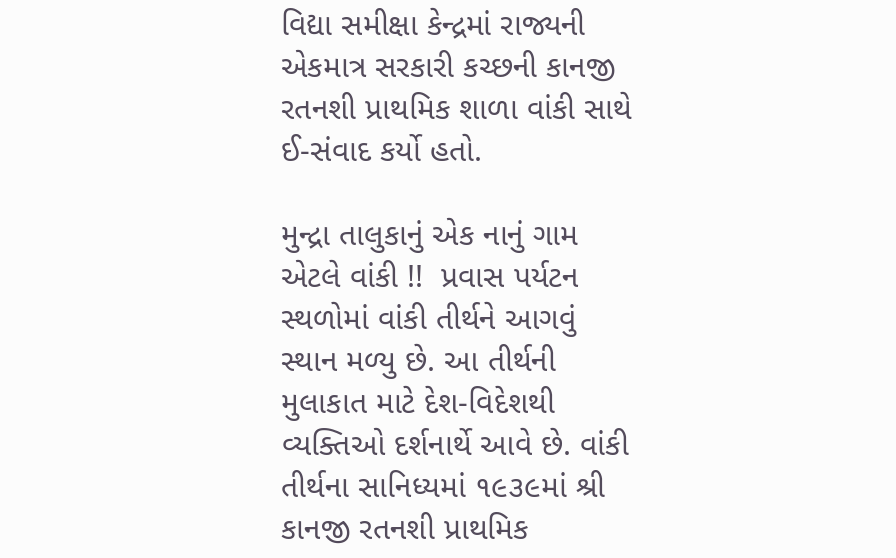વિદ્યા સમીક્ષા કેન્દ્રમાં રાજ્યની એકમાત્ર સરકારી કચ્છની કાનજી રતનશી પ્રાથમિક શાળા વાંકી સાથે ઈ-સંવાદ કર્યો હતો.

મુન્દ્રા તાલુકાનું એક નાનું ગામ એટલે વાંકી !!  પ્રવાસ પર્યટન સ્થળોમાં વાંકી તીર્થને આગવું સ્થાન મળ્યુ છે. આ તીર્થની મુલાકાત માટે દેશ-વિદેશથી વ્યક્તિઓ દર્શનાર્થે આવે છે. વાંકી તીર્થના સાનિધ્યમાં ૧૯૩૯માં શ્રી કાનજી રતનશી પ્રાથમિક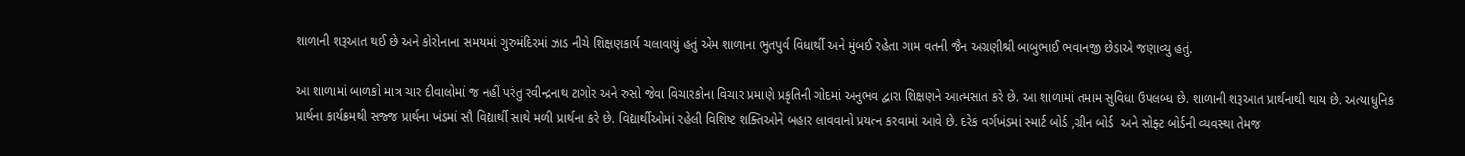શાળાની શરૂઆત થઈ છે અને કોરોનાના સમયમાં ગુરુમંદિરમાં ઝાડ નીચે શિક્ષણકાર્ય ચલાવાયું હતું એમ શાળાના ભુતપુર્વ વિધાર્થી અને મુંબઈ રહેતા ગામ વતની જૈન અગ્રણીશ્રી બાબુભાઈ ભવાનજી છેડાએ જણાવ્યુ હતું.

આ શાળામાં બાળકો માત્ર ચાર દીવાલોમાં જ નહીં પરંતુ રવીન્દ્રનાથ ટાગોર અને રુસો જેવા વિચારકોના વિચાર પ્રમાણે પ્રકૃતિની ગોદમાં અનુભવ દ્વારા શિક્ષણને આત્મસાત કરે છે. આ શાળામાં તમામ સુવિધા ઉપલબ્ધ છે. શાળાની શરૂઆત પ્રાર્થનાથી થાય છે. અત્યાધુનિક પ્રાર્થના કાર્યક્રમથી સજ્જ પ્રાર્થના ખંડમાં સૌ વિદ્યાર્થી સાથે મળી પ્રાર્થના કરે છે. વિદ્યાર્થીઓમાં રહેલી વિશિષ્ટ શક્તિઓને બહાર લાવવાનો પ્રયત્ન કરવામાં આવે છે. દરેક વર્ગખંડમાં સ્માર્ટ બોર્ડ ,ગ્રીન બોર્ડ  અને સોફ્ટ બોર્ડની વ્યવસ્થા તેમજ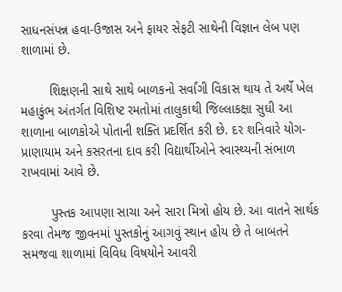સાધનસંપન્ન હવા-ઉજાસ અને ફાયર સેફટી સાથેની વિજ્ઞાન લેબ પણ શાળામાં છે.

        શિક્ષણની સાથે સાથે બાળકનો સર્વાંગી વિકાસ થાય તે અર્થે ખેલ મહાકુંભ અંતર્ગત વિશિષ્ટ રમતોમાં તાલુકાથી જિલ્લાકક્ષા સુધી આ શાળાના બાળકોએ પોતાની શક્તિ પ્રદર્શિત કરી છે. દર શનિવારે યોગ-પ્રાણાયામ અને કસરતના દાવ કરી વિદ્યાર્થીઓને સ્વાસ્થ્યની સંભાળ રાખવામાં આવે છે.

        પુસ્તક આપણા સાચા અને સારા મિત્રો હોય છે. આ વાતને સાર્થક કરવા તેમજ જીવનમાં પુસ્તકોનું આગવું સ્થાન હોય છે તે બાબતને સમજવા શાળામાં વિવિધ વિષયોને આવરી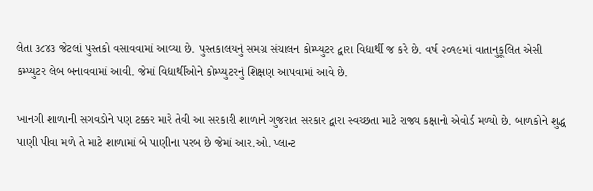લેતા ૩૮૪૩ જેટલાં પુસ્તકો વસાવવામાં આવ્યા છે. પુસ્તકાલયનું સમગ્ર સંચાલન કોમ્પ્યુટર દ્વારા વિદ્યાર્થી જ કરે છે. વર્ષ ૨૦૧૯માં વાતાનુકૂલિત એસી કમ્પ્યુટર લેબ બનાવવામાં આવી. જેમાં વિદ્યાર્થીઓને કોમ્પ્યુટરનું શિક્ષણ આપવામાં આવે છે.

ખાનગી શાળાની સગવડોને પણ ટક્કર મારે તેવી આ સરકારી શાળાને ગુજરાત સરકાર દ્વારા સ્વચ્છતા માટે રાજ્ય કક્ષાનો એવોર્ડ મળ્યો છે. બાળકોને શુદ્ધ પાણી પીવા મળે તે માટે શાળામાં બે પાણીના પરબ છે જેમાં આર.ઓ. પ્લાન્ટ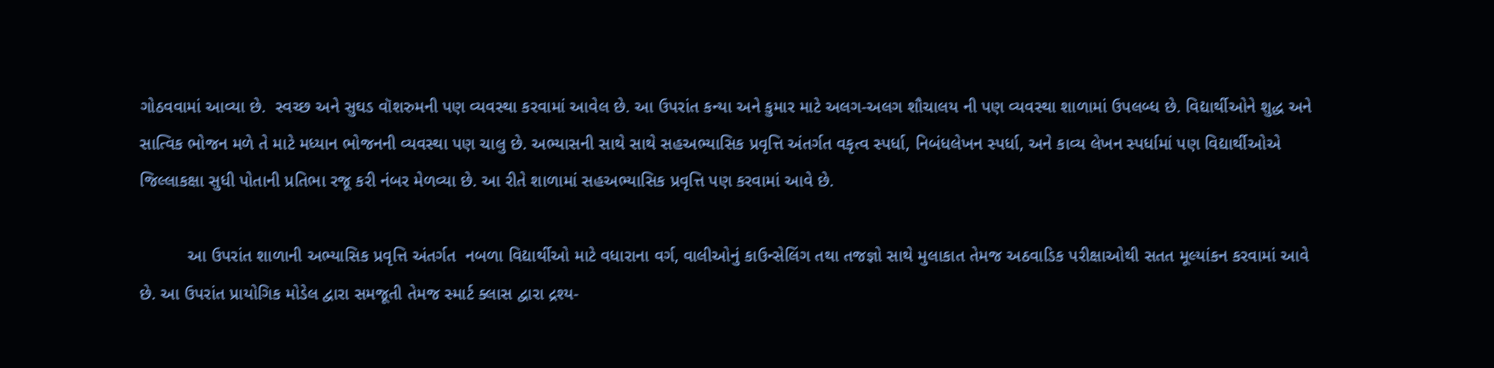ગોઠવવામાં આવ્યા છે.  સ્વચ્છ અને સુઘડ વૉશરુમની પણ વ્યવસ્થા કરવામાં આવેલ છે. આ ઉપરાંત કન્યા અને કુમાર માટે અલગ-અલગ શૌચાલય ની પણ વ્યવસ્થા શાળામાં ઉપલબ્ધ છે. વિદ્યાર્થીઓને શુદ્ધ અને સાત્વિક ભોજન મળે તે માટે મધ્યાન ભોજનની વ્યવસ્થા પણ ચાલુ છે. અભ્યાસની સાથે સાથે સહઅભ્યાસિક પ્રવૃત્તિ અંતર્ગત વકૃત્વ સ્પર્ધા, નિબંધલેખન સ્પર્ધા, અને કાવ્ય લેખન સ્પર્ધામાં પણ વિદ્યાર્થીઓએ જિલ્લાકક્ષા સુધી પોતાની પ્રતિભા રજૂ કરી નંબર મેળવ્યા છે. આ રીતે શાળામાં સહઅભ્યાસિક પ્રવૃત્તિ પણ કરવામાં આવે છે.

          આ ઉપરાંત શાળાની અભ્યાસિક પ્રવૃત્તિ અંતર્ગત  નબળા વિદ્યાર્થીઓ માટે વધારાના વર્ગ, વાલીઓનું કાઉન્સેલિંગ તથા તજજ્ઞો સાથે મુલાકાત તેમજ અઠવાડિક પરીક્ષાઓથી સતત મૂલ્યાંકન કરવામાં આવે છે. આ ઉપરાંત પ્રાયોગિક મોડેલ દ્વારા સમજૂતી તેમજ સ્માર્ટ ક્લાસ દ્વારા દ્રશ્ય-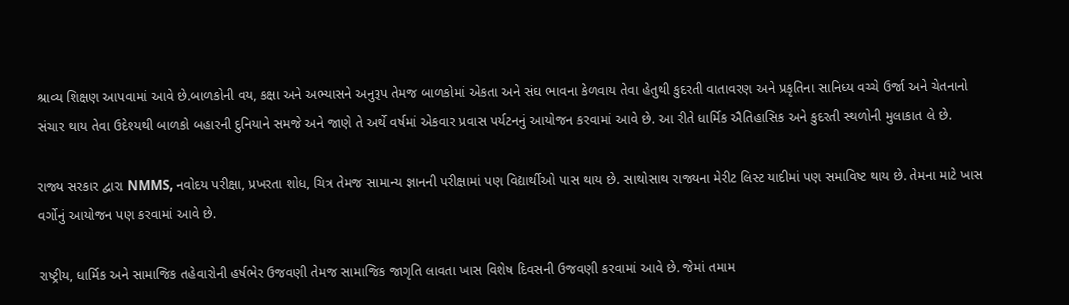શ્રાવ્ય શિક્ષણ આપવામાં આવે છે.બાળકોની વય, કક્ષા અને અભ્યાસને અનુરૂપ તેમજ બાળકોમાં એકતા અને સંઘ ભાવના કેળવાય તેવા હેતુથી કુદરતી વાતાવરણ અને પ્રકૃતિના સાનિધ્ય વચ્ચે ઉર્જા અને ચેતનાનો સંચાર થાય તેવા ઉદેશ્યથી બાળકો બહારની દુનિયાને સમજે અને જાણે તે અર્થે વર્ષમાં એકવાર પ્રવાસ પર્યટનનું આયોજન કરવામાં આવે છે. આ રીતે ધાર્મિક ઐતિહાસિક અને કુદરતી સ્થળોની મુલાકાત લે છે.

રાજ્ય સરકાર દ્વારા NMMS, નવોદય પરીક્ષા, પ્રખરતા શોધ, ચિત્ર તેમજ સામાન્ય જ્ઞાનની પરીક્ષામાં પણ વિદ્યાર્થીઓ પાસ થાય છે. સાથોસાથ રાજ્યના મેરીટ લિસ્ટ યાદીમાં પણ સમાવિષ્ટ થાય છે. તેમના માટે ખાસ વર્ગોનું આયોજન પણ કરવામાં આવે છે.

રાષ્ટ્રીય, ધાર્મિક અને સામાજિક તહેવારોની હર્ષભેર ઉજવણી તેમજ સામાજિક જાગૃતિ લાવતા ખાસ વિશેષ દિવસની ઉજવણી કરવામાં આવે છે. જેમાં તમામ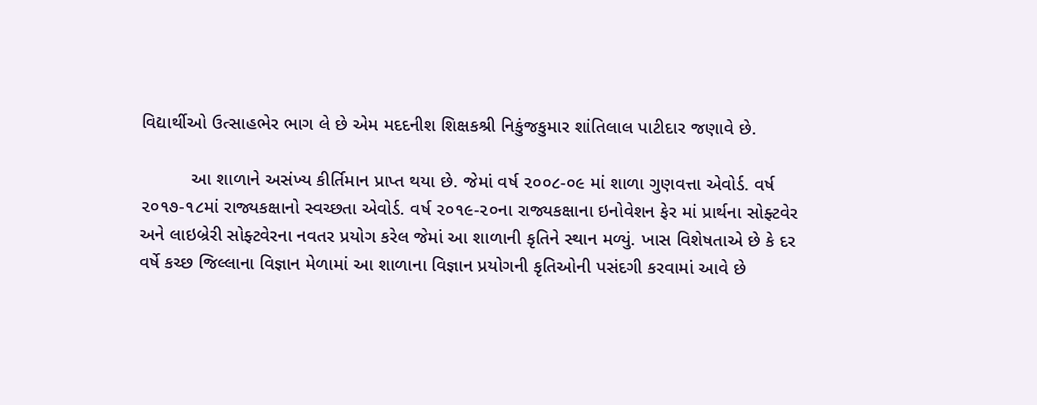વિદ્યાર્થીઓ ઉત્સાહભેર ભાગ લે છે એમ મદદનીશ શિક્ષકશ્રી નિકુંજકુમાર શાંતિલાલ પાટીદાર જણાવે છે.

          આ શાળાને અસંખ્ય કીર્તિમાન પ્રાપ્ત થયા છે. જેમાં વર્ષ ૨૦૦૮-૦૯ માં શાળા ગુણવત્તા એવોર્ડ. વર્ષ ૨૦૧૭-૧૮માં રાજ્યકક્ષાનો સ્વચ્છતા એવોર્ડ. વર્ષ ૨૦૧૯-૨૦ના રાજ્યકક્ષાના ઇનોવેશન ફેર માં પ્રાર્થના સોફ્ટવેર અને લાઇબ્રેરી સોફ્ટવેરના નવતર પ્રયોગ કરેલ જેમાં આ શાળાની કૃતિને સ્થાન મળ્યું. ખાસ વિશેષતાએ છે કે દર વર્ષે કચ્છ જિલ્લાના વિજ્ઞાન મેળામાં આ શાળાના વિજ્ઞાન પ્રયોગની કૃતિઓની પસંદગી કરવામાં આવે છે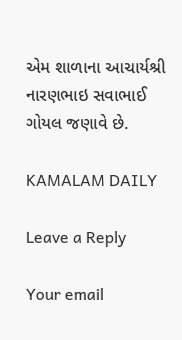એમ શાળાના આચાર્યશ્રી નારણભાઇ સવાભાઈ ગોયલ જણાવે છે.

KAMALAM DAILY

Leave a Reply

Your email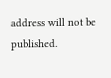address will not be published.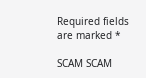Required fields are marked *

SCAM SCAM